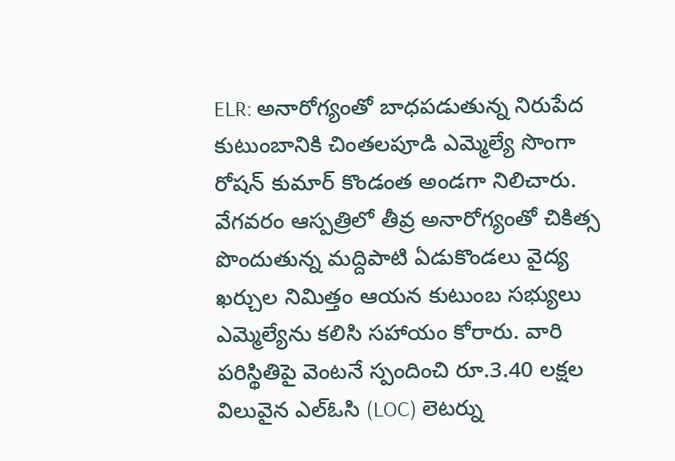ELR: అనారోగ్యంతో బాధపడుతున్న నిరుపేద కుటుంబానికి చింతలపూడి ఎమ్మెల్యే సొంగా రోషన్ కుమార్ కొండంత అండగా నిలిచారు. వేగవరం ఆస్పత్రిలో తీవ్ర అనారోగ్యంతో చికిత్స పొందుతున్న మద్దిపాటి ఏడుకొండలు వైద్య ఖర్చుల నిమిత్తం ఆయన కుటుంబ సభ్యులు ఎమ్మెల్యేను కలిసి సహాయం కోరారు. వారి పరిస్థితిపై వెంటనే స్పందించి రూ.3.40 లక్షల విలువైన ఎల్ఓసి (LOC) లెటర్ను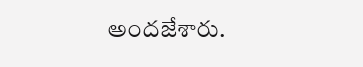అందజేశారు.